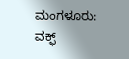ಮಂಗಳೂರು: ವಕ್ಫ್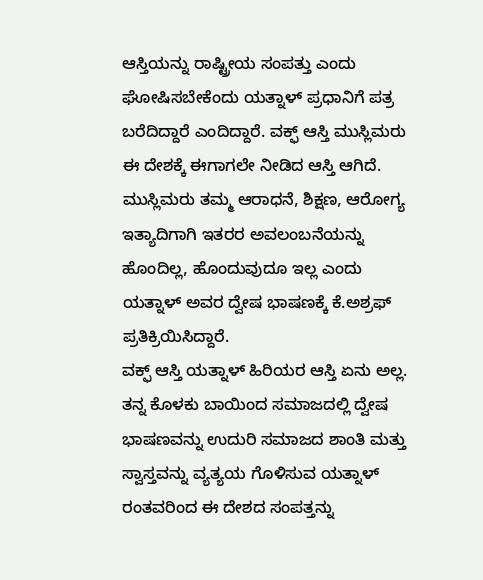ಆಸ್ತಿಯನ್ನು ರಾಷ್ಟ್ರೀಯ ಸಂಪತ್ತು ಎಂದು ಘೋಷಿಸಬೇಕೆಂದು ಯತ್ನಾಳ್ ಪ್ರಧಾನಿಗೆ ಪತ್ರ ಬರೆದಿದ್ದಾರೆ ಎಂದಿದ್ದಾರೆ. ವಕ್ಫ್ ಆಸ್ತಿ ಮುಸ್ಲಿಮರು ಈ ದೇಶಕ್ಕೆ ಈಗಾಗಲೇ ನೀಡಿದ ಆಸ್ತಿ ಆಗಿದೆ. ಮುಸ್ಲಿಮರು ತಮ್ಮ ಆರಾಧನೆ, ಶಿಕ್ಷಣ, ಆರೋಗ್ಯ ಇತ್ಯಾದಿಗಾಗಿ ಇತರರ ಅವಲಂಬನೆಯನ್ನು ಹೊಂದಿಲ್ಲ, ಹೊಂದುವುದೂ ಇಲ್ಲ ಎಂದು ಯತ್ನಾಳ್ ಅವರ ದ್ವೇಷ ಭಾಷಣಕ್ಕೆ ಕೆ.ಅಶ್ರಫ್ ಪ್ರತಿಕ್ರಿಯಿಸಿದ್ದಾರೆ.
ವಕ್ಫ್ ಆಸ್ತಿ ಯತ್ನಾಳ್ ಹಿರಿಯರ ಆಸ್ತಿ ಏನು ಅಲ್ಲ. ತನ್ನ ಕೊಳಕು ಬಾಯಿಂದ ಸಮಾಜದಲ್ಲಿ ದ್ವೇಷ ಭಾಷಣವನ್ನು ಉದುರಿ ಸಮಾಜದ ಶಾಂತಿ ಮತ್ತು ಸ್ವಾಸ್ತವನ್ನು ವ್ಯತ್ಯಯ ಗೊಳಿಸುವ ಯತ್ನಾಳ್ ರಂತವರಿಂದ ಈ ದೇಶದ ಸಂಪತ್ತನ್ನು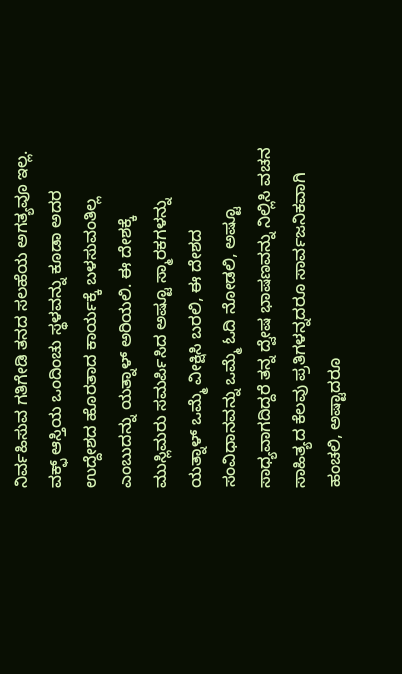ನಿರ್ವಹಿಸುವ ಗತಿಗೇಡಿ ತನದ ಸಲಹೆಯ ಅಗತ್ಯವೂ ಇಲ್ಲ.
ವಕ್ಫ್ ಆಸ್ತಿಯ ಒಂದಿಂಚು ಸ್ಥಳವನ್ನು ಕೂಡಾ ಅದರ ಉದ್ದೇಶದ ಹೊರತಾದ ಕಾರ್ಯಕ್ಕೆ ಬಳಸುವಂತಿಲ್ಲ ಎಂಬುದನ್ನು ಯತ್ನಾಳ್ ಅರಿಯಲಿ. ಈ ದೇಶಕ್ಕೆ ಮುಸ್ಲಿಮರು ಸಮರ್ಪಿಸಿದ ಅಷ್ಟೂ ಸ್ಮಾರಕಗಳನ್ನು ಯತ್ನಾಳ್ ಒಮ್ಮೆ ವೀಕ್ಷಿಸಿ ಬರಲಿ, ಈ ದೇಶದ ಸಂವಿಧಾನವನ್ನು ಒಮ್ಮೆ ಓದಿ ನೋಡಲಿ, ಅಷ್ಟೂ ಸಾಧ್ಯವಾಗದಿದ್ದರೆ ತನ್ನ ದ್ವೇಷ ಭಾಷಣವನ್ನು ನಿಲ್ಲಿಸಿ ವಚನ ಸಾಹಿತ್ಯದ ಕೆಲವು ಪ್ರತಿಗಳನ್ನದರೂ ಸಾರ್ವಜನಿಕವಾಗಿ ಹಂಚಲಿ, ಅಷ್ಟಾದರೂ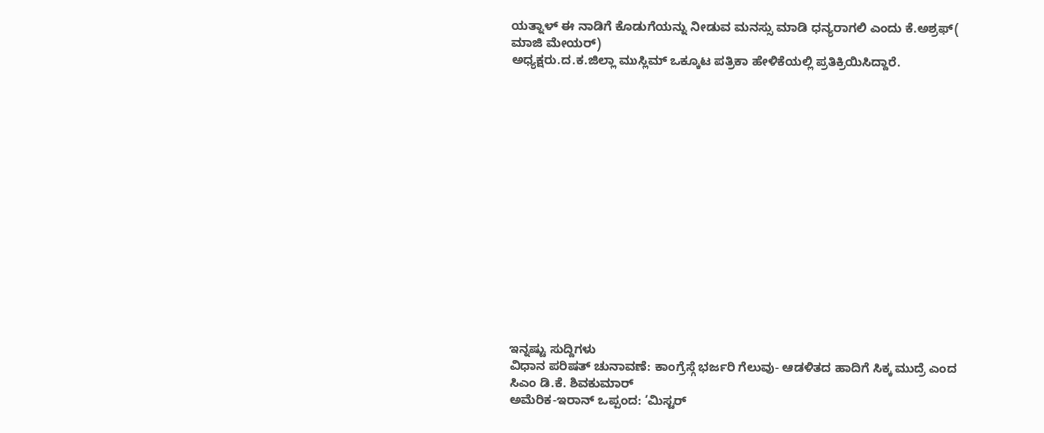ಯತ್ನಾಳ್ ಈ ನಾಡಿಗೆ ಕೊಡುಗೆಯನ್ನು ನೀಡುವ ಮನಸ್ಸು ಮಾಡಿ ಧನ್ಯರಾಗಲಿ ಎಂದು ಕೆ.ಅಶ್ರಫ್( ಮಾಜಿ ಮೇಯರ್)
ಅಧ್ಯಕ್ಷರು.ದ.ಕ.ಜಿಲ್ಲಾ ಮುಸ್ಲಿಮ್ ಒಕ್ಕೂಟ ಪತ್ರಿಕಾ ಹೇಳಿಕೆಯಲ್ಲಿ ಪ್ರತಿಕ್ರಿಯಿಸಿದ್ದಾರೆ.
















ಇನ್ನಷ್ಟು ಸುದ್ದಿಗಳು
ವಿಧಾನ ಪರಿಷತ್ ಚುನಾವಣೆ: ಕಾಂಗ್ರೆಸ್ಗೆ ಭರ್ಜರಿ ಗೆಲುವು- ಆಡಳಿತದ ಹಾದಿಗೆ ಸಿಕ್ಕ ಮುದ್ರೆ ಎಂದ ಸಿಎಂ ಡಿ.ಕೆ. ಶಿವಕುಮಾರ್
ಅಮೆರಿಕ-ಇರಾನ್ ಒಪ್ಪಂದ: ‘ಮಿಸ್ಟರ್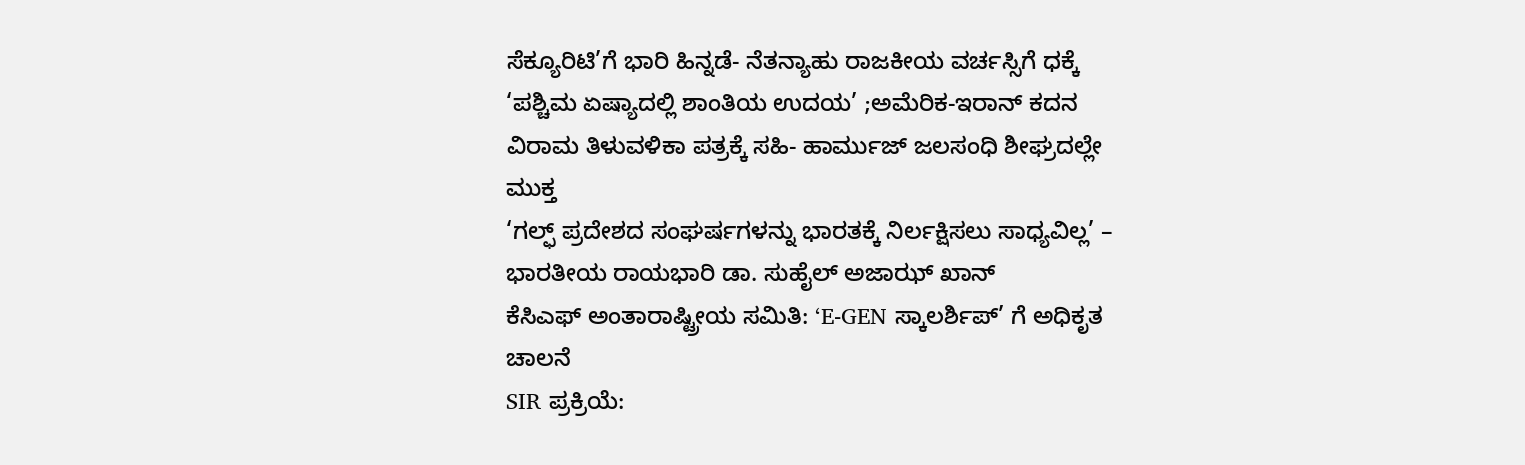ಸೆಕ್ಯೂರಿಟಿ’ಗೆ ಭಾರಿ ಹಿನ್ನಡೆ- ನೆತನ್ಯಾಹು ರಾಜಕೀಯ ವರ್ಚಸ್ಸಿಗೆ ಧಕ್ಕೆ
‘ಪಶ್ಚಿಮ ಏಷ್ಯಾದಲ್ಲಿ ಶಾಂತಿಯ ಉದಯ’ ;ಅಮೆರಿಕ-ಇರಾನ್ ಕದನ ವಿರಾಮ ತಿಳುವಳಿಕಾ ಪತ್ರಕ್ಕೆ ಸಹಿ- ಹಾರ್ಮುಜ್ ಜಲಸಂಧಿ ಶೀಘ್ರದಲ್ಲೇ ಮುಕ್ತ
‘ಗಲ್ಫ್ ಪ್ರದೇಶದ ಸಂಘರ್ಷಗಳನ್ನು ಭಾರತಕ್ಕೆ ನಿರ್ಲಕ್ಷಿಸಲು ಸಾಧ್ಯವಿಲ್ಲ’ – ಭಾರತೀಯ ರಾಯಭಾರಿ ಡಾ. ಸುಹೈಲ್ ಅಜಾಝ್ ಖಾನ್
ಕೆಸಿಎಫ್ ಅಂತಾರಾಷ್ಟ್ರೀಯ ಸಮಿತಿ: ‘E-GEN ಸ್ಕಾಲರ್ಶಿಪ್’ ಗೆ ಅಧಿಕೃತ ಚಾಲನೆ
SIR ಪ್ರಕ್ರಿಯೆ: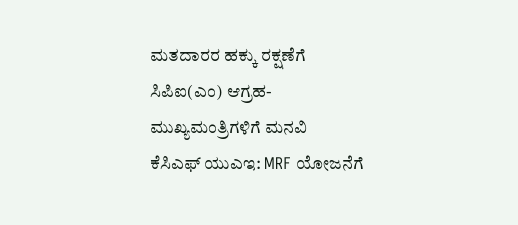ಮತದಾರರ ಹಕ್ಕು ರಕ್ಷಣೆಗೆ ಸಿಪಿಐ(ಎಂ) ಆಗ್ರಹ- ಮುಖ್ಯಮಂತ್ರಿಗಳಿಗೆ ಮನವಿ
ಕೆಸಿಎಫ್ ಯುಎಇ: MRF ಯೋಜನೆಗೆ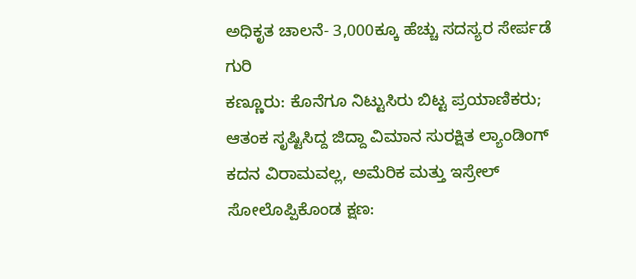ಅಧಿಕೃತ ಚಾಲನೆ- 3,000ಕ್ಕೂ ಹೆಚ್ಚು ಸದಸ್ಯರ ಸೇರ್ಪಡೆ ಗುರಿ
ಕಣ್ಣೂರು: ಕೊನೆಗೂ ನಿಟ್ಟುಸಿರು ಬಿಟ್ಟ ಪ್ರಯಾಣಿಕರು; ಆತಂಕ ಸೃಷ್ಟಿಸಿದ್ದ ಜಿದ್ದಾ ವಿಮಾನ ಸುರಕ್ಷಿತ ಲ್ಯಾಂಡಿಂಗ್
ಕದನ ವಿರಾಮವಲ್ಲ, ಅಮೆರಿಕ ಮತ್ತು ಇಸ್ರೇಲ್ ಸೋಲೊಪ್ಪಿಕೊಂಡ ಕ್ಷಣ: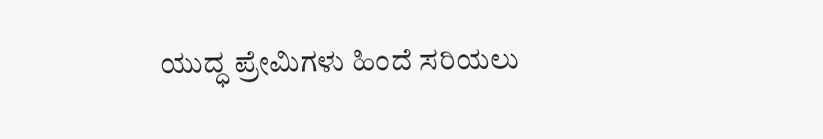ಯುದ್ಧ ಪ್ರೇಮಿಗಳು ಹಿಂದೆ ಸರಿಯಲು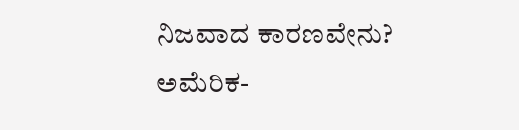ನಿಜವಾದ ಕಾರಣವೇನು?
ಅಮೆರಿಕ-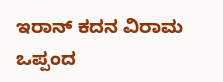ಇರಾನ್ ಕದನ ವಿರಾಮ ಒಪ್ಪಂದ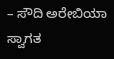– ಸೌದಿ ಅರೇಬಿಯಾ ಸ್ವಾಗತ